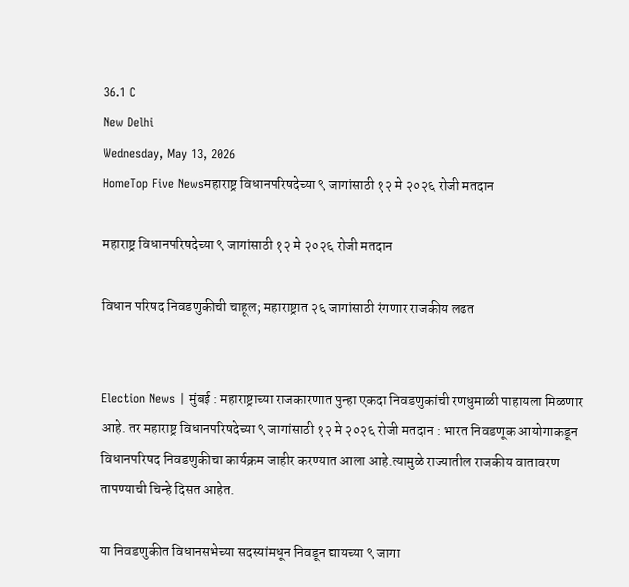36.1 C
New Delhi
Wednesday, May 13, 2026
HomeTop Five Newsमहाराष्ट्र विधानपरिषदेच्या ९ जागांसाठी १२ मे २०२६ रोजी मतदान

महाराष्ट्र विधानपरिषदेच्या ९ जागांसाठी १२ मे २०२६ रोजी मतदान

विधान परिषद निवडणुकीची चाहूल; महाराष्ट्रात २६ जागांसाठी रंगणार राजकीय लढत


Election News | मुंबई : महाराष्ट्राच्या राजकारणात पुन्हा एकदा निवडणुकांची रणधुमाळी पाहायला मिळणार आहे. तर महाराष्ट्र विधानपरिषदेच्या ९ जागांसाठी १२ मे २०२६ रोजी मतदान : भारत निवडणूक आयोगाकडून विधानपरिषद निवडणुकीचा कार्यक्रम जाहीर करण्यात आला आहे.त्यामुळे राज्यातील राजकीय वातावरण तापण्याची चिन्हे दिसत आहेत.

या निवडणुकीत विधानसभेच्या सदस्यांमधून निवडून द्यायच्या ९ जागा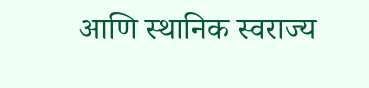आणि स्थानिक स्वराज्य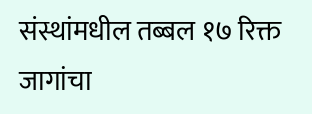संस्थांमधील तब्बल १७ रिक्त जागांचा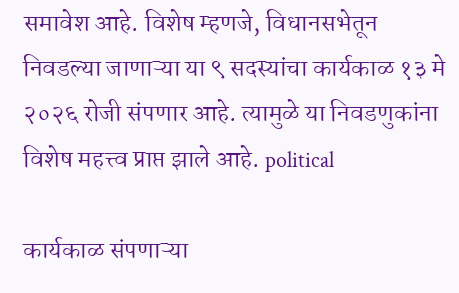समावेश आहे. विशेष म्हणजे, विधानसभेतून निवडल्या जाणाऱ्या या ९ सदस्यांचा कार्यकाळ १३ मे २०२६ रोजी संपणार आहे. त्यामुळे या निवडणुकांना विशेष महत्त्व प्राप्त झाले आहे. political

कार्यकाळ संपणाऱ्या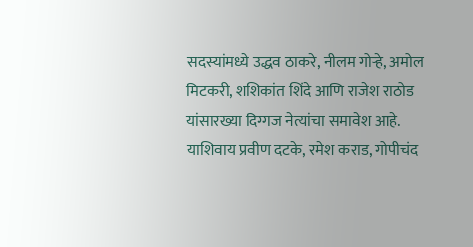सदस्यांमध्ये उद्धव ठाकरे, नीलम गोऱ्हे, अमोल मिटकरी, शशिकांत शिंदे आणि राजेश राठोड यांसारख्या दिग्गज नेत्यांचा समावेश आहे. याशिवाय प्रवीण दटके, रमेश कराड, गोपीचंद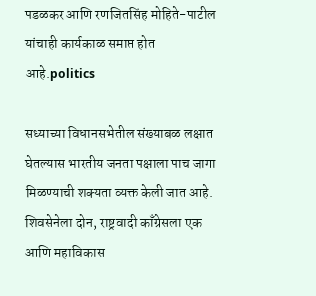पडळकर आणि रणजितसिंह मोहिते-पाटील यांचाही कार्यकाळ समाप्त होत आहे.politics

सध्याच्या विधानसभेतील संख्याबळ लक्षात घेतल्यास भारतीय जनता पक्षाला पाच जागा मिळण्याची शक्यता व्यक्त केली जात आहे. शिवसेनेला दोन, राष्ट्रवादी काँग्रेसला एक आणि महाविकास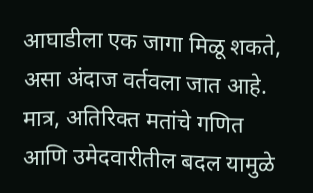आघाडीला एक जागा मिळू शकते, असा अंदाज वर्तवला जात आहे. मात्र, अतिरिक्त मतांचे गणित आणि उमेदवारीतील बदल यामुळे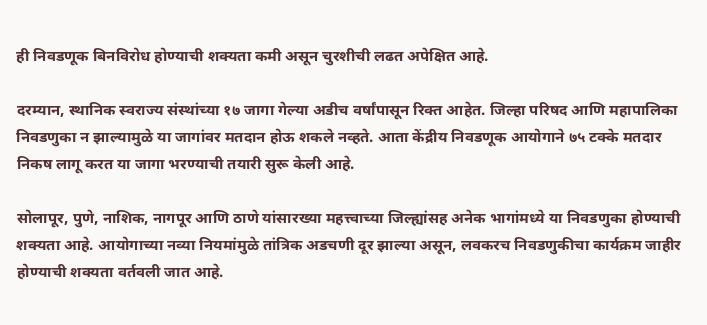ही निवडणूक बिनविरोध होण्याची शक्यता कमी असून चुरशीची लढत अपेक्षित आहे.

दरम्यान, स्थानिक स्वराज्य संस्थांच्या १७ जागा गेल्या अडीच वर्षांपासून रिक्त आहेत. जिल्हा परिषद आणि महापालिका निवडणुका न झाल्यामुळे या जागांवर मतदान होऊ शकले नव्हते. आता केंद्रीय निवडणूक आयोगाने ७५ टक्के मतदार निकष लागू करत या जागा भरण्याची तयारी सुरू केली आहे.

सोलापूर, पुणे, नाशिक, नागपूर आणि ठाणे यांसारख्या महत्त्वाच्या जिल्ह्यांसह अनेक भागांमध्ये या निवडणुका होण्याची शक्यता आहे. आयोगाच्या नव्या नियमांमुळे तांत्रिक अडचणी दूर झाल्या असून, लवकरच निवडणुकीचा कार्यक्रम जाहीर होण्याची शक्यता वर्तवली जात आहे.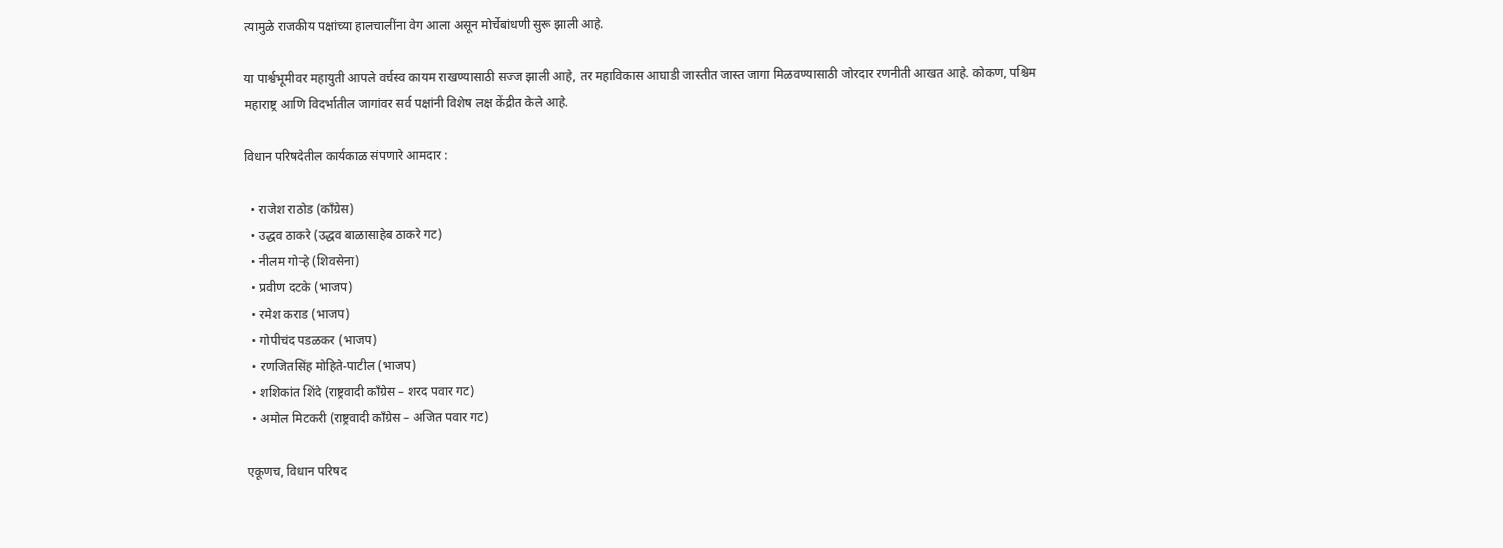त्यामुळे राजकीय पक्षांच्या हालचालींना वेग आला असून मोर्चेबांधणी सुरू झाली आहे.

या पार्श्वभूमीवर महायुती आपले वर्चस्व कायम राखण्यासाठी सज्ज झाली आहे, तर महाविकास आघाडी जास्तीत जास्त जागा मिळवण्यासाठी जोरदार रणनीती आखत आहे. कोकण, पश्चिम महाराष्ट्र आणि विदर्भातील जागांवर सर्व पक्षांनी विशेष लक्ष केंद्रीत केले आहे.

विधान परिषदेतील कार्यकाळ संपणारे आमदार :

  • राजेश राठोड (काँग्रेस)
  • उद्धव ठाकरे (उद्धव बाळासाहेब ठाकरे गट)
  • नीलम गोऱ्हे (शिवसेना)
  • प्रवीण दटके (भाजप)
  • रमेश कराड (भाजप)
  • गोपीचंद पडळकर (भाजप)
  • रणजितसिंह मोहिते-पाटील (भाजप)
  • शशिकांत शिंदे (राष्ट्रवादी काँग्रेस – शरद पवार गट)
  • अमोल मिटकरी (राष्ट्रवादी काँग्रेस – अजित पवार गट)

एकूणच, विधान परिषद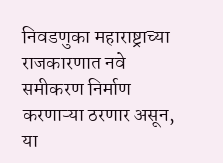निवडणुका महाराष्ट्राच्या राजकारणात नवे समीकरण निर्माण करणाऱ्या ठरणार असून, या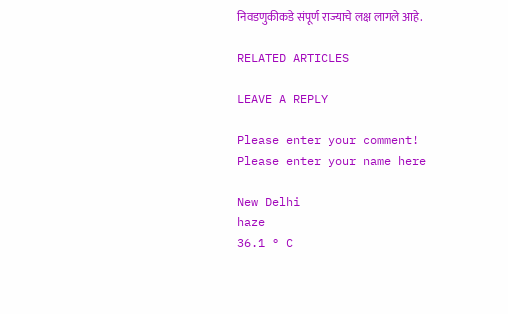निवडणुकीकडे संपूर्ण राज्याचे लक्ष लागले आहे.

RELATED ARTICLES

LEAVE A REPLY

Please enter your comment!
Please enter your name here

New Delhi
haze
36.1 ° C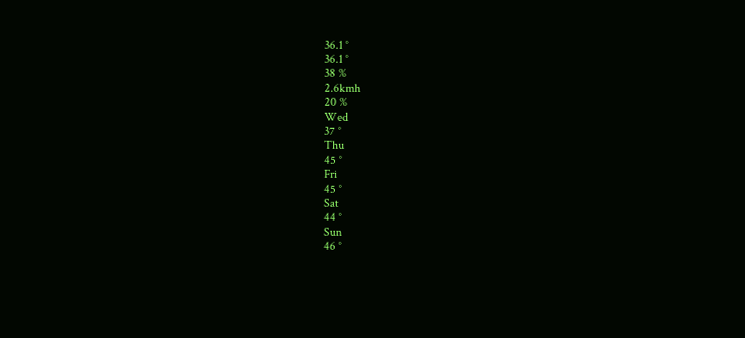36.1 °
36.1 °
38 %
2.6kmh
20 %
Wed
37 °
Thu
45 °
Fri
45 °
Sat
44 °
Sun
46 °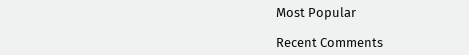Most Popular

Recent Comments